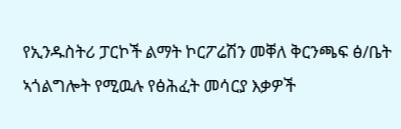የኢንዱስትሪ ፓርኮች ልማት ኮርፖሬሽን መቐለ ቅርንጫፍ ፅ/ቤት ኣጎልግሎት የሚዉሉ የፅሕፈት መሳርያ እቃዎች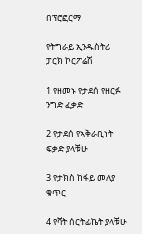በፕሮፎርማ

የትግራይ ኢንዱስትሪ ፓርክ ኮርፖሬሽ

1 የዘመኑ የታደሰ የዘርፉ ንግድ ፈቃድ

2 የታደሰ የኣቅራቢነት ፍቃድ ያላቹሁ

3 የታክስ ከፋይ መለያ ቁጥር

4 የቫት ሰርትፊኬት ያላቹሁ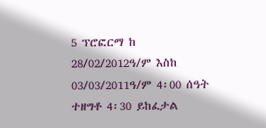5 ፕሮፎርማ ከ 28/02/2012ዓ/ም እስከ 03/03/2011ዓ/ም 4፡00 ሰዓት ተዘግቶ 4፡30 ይከፈታል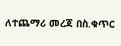ለተጨማሪ መረጃ በስ.ቁጥር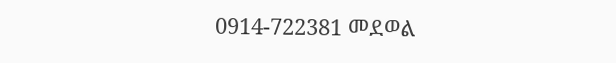0914-722381 መደወል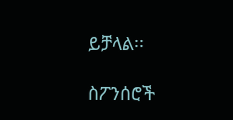ይቻላል፡፡

ስፖንሰሮች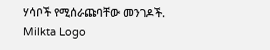ሃሳቦች የሚሰራጩባቸው መንገዶች.
Milkta Logo